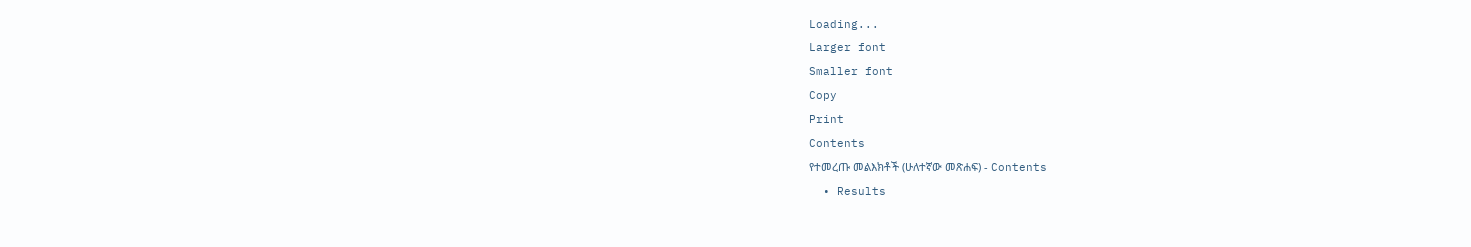Loading...
Larger font
Smaller font
Copy
Print
Contents
የተመረጡ መልእክቶች (ሁለተኛው መጽሐፍ) - Contents
  • Results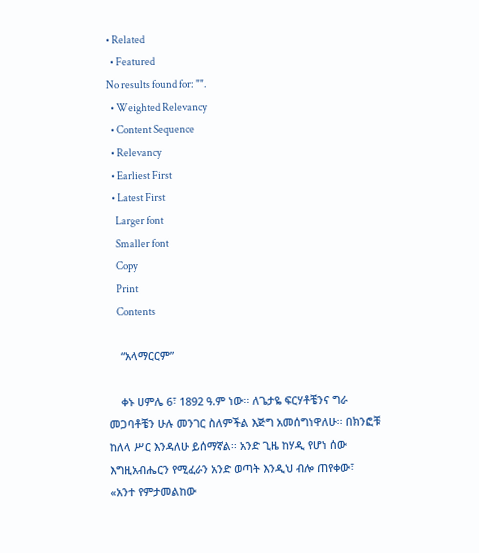• Related
  • Featured
No results found for: "".
  • Weighted Relevancy
  • Content Sequence
  • Relevancy
  • Earliest First
  • Latest First
    Larger font
    Smaller font
    Copy
    Print
    Contents

    “አላማርርም”

    ቀኑ ሀምሌ 6፣ 1892 ዓ.ም ነው፡፡ ለጌታዬ ፍርሃቶቼንና ግራ መጋባቶቼን ሁሉ መንገር ስለምችል እጅግ አመሰግነዋለሁ፡፡ በክንፎቹ ከለላ ሥር እንዳለሁ ይሰማኛል፡፡ አንድ ጊዜ ከሃዲ የሆነ ሰው እግዚአብሔርን የሚፈራን አንድ ወጣት እንዲህ ብሎ ጠየቀው፣ «አንተ የምታመልከው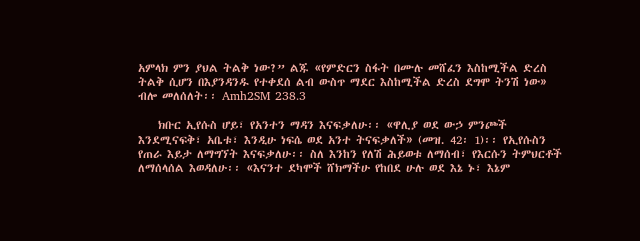አምላክ ምን ያህል ትልቅ ነው?” ልጁ «የምድርን ስፋት በሙሉ መሸፈን እስከሚችል ድረስ ትልቅ ሲሆን በእያንዳንዱ የተቀደሰ ልብ ውስጥ ማደር እስከሚችል ድረስ ደግሞ ትንሽ ነው» ብሎ መለሰለት፡፡ Amh2SM 238.3

    ክቡር ኢየሱስ ሆይ፣ የአንተን ማዳን እናፍቃለሁ፡፡ «ዋሊያ ወደ ውኃ ምንጮች እንደሚናፍቅ፣ አቤቱ፣ እንዲሁ ነፍሴ ወደ አንተ ትናፍቃለች» (መዝ. 42፡ 1)፡፡ የኢየሱስን የጠራ እይታ ለማግኘት እናፍቃለሁ፡፡ ስለ እንከን የለሽ ሕይወቱ ለማሰብ፣ የእርሱን ትምህርቶች ለማሰላሰል እወዳለሁ፡፡ «እናንተ ደካሞች ሸክማችሁ የከበደ ሁሉ ወደ እኔ ኑ፣ እኔም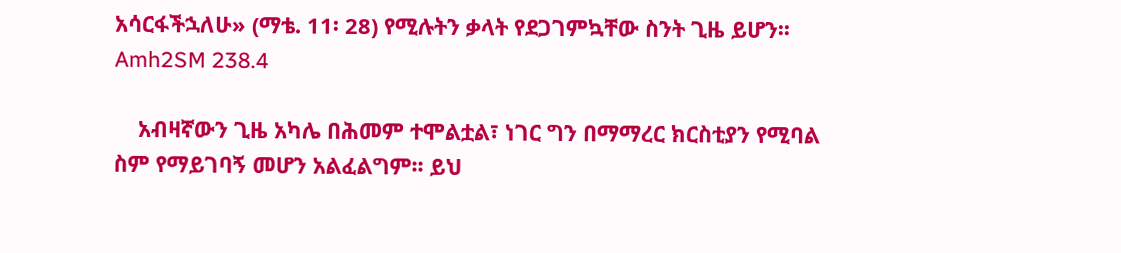አሳርፋችኋለሁ» (ማቴ. 11፡ 28) የሚሉትን ቃላት የደጋገምኳቸው ስንት ጊዜ ይሆን፡፡ Amh2SM 238.4

    አብዛኛውን ጊዜ አካሌ በሕመም ተሞልቷል፣ ነገር ግን በማማረር ክርስቲያን የሚባል ስም የማይገባኝ መሆን አልፈልግም፡፡ ይህ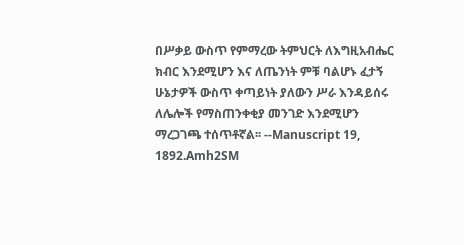በሥቃይ ውስጥ የምማረው ትምህርት ለእግዚአብሔር ክብር እንደሚሆን እና ለጤንነት ምቹ ባልሆኑ ፈታኝ ሁኔታዎች ውስጥ ቀጣይነት ያለውን ሥራ እንዳይሰሩ ለሌሎች የማስጠንቀቂያ መንገድ እንደሚሆን ማረጋገጫ ተሰጥቶኛል፡፡ --Manuscript 19, 1892.Amh2SM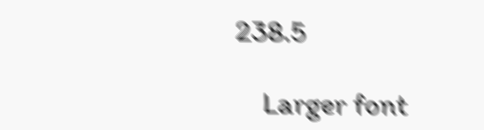238.5

    Larger font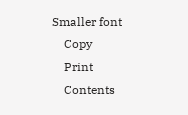Smaller font
    Copy
    Print
    Contents